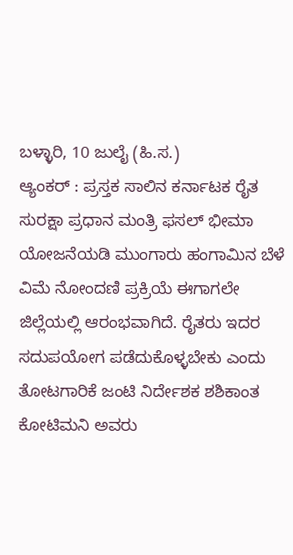ಬಳ್ಳಾರಿ, 10 ಜುಲೈ (ಹಿ.ಸ.)
ಆ್ಯಂಕರ್ : ಪ್ರಸ್ತಕ ಸಾಲಿನ ಕರ್ನಾಟಕ ರೈತ ಸುರಕ್ಷಾ ಪ್ರಧಾನ ಮಂತ್ರಿ ಫಸಲ್ ಭೀಮಾ ಯೋಜನೆಯಡಿ ಮುಂಗಾರು ಹಂಗಾಮಿನ ಬೆಳೆ ವಿಮೆ ನೋಂದಣಿ ಪ್ರಕ್ರಿಯೆ ಈಗಾಗಲೇ ಜಿಲ್ಲೆಯಲ್ಲಿ ಆರಂಭವಾಗಿದೆ. ರೈತರು ಇದರ ಸದುಪಯೋಗ ಪಡೆದುಕೊಳ್ಳಬೇಕು ಎಂದು ತೋಟಗಾರಿಕೆ ಜಂಟಿ ನಿರ್ದೇಶಕ ಶಶಿಕಾಂತ ಕೋಟಿಮನಿ ಅವರು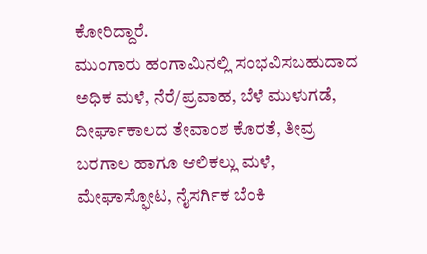ಕೋರಿದ್ದಾರೆ.
ಮುಂಗಾರು ಹಂಗಾಮಿನಲ್ಲಿ ಸಂಭವಿಸಬಹುದಾದ ಅಧಿಕ ಮಳೆ, ನೆರೆ/ಪ್ರವಾಹ, ಬೆಳೆ ಮುಳುಗಡೆ, ದೀರ್ಘಾಕಾಲದ ತೇವಾಂಶ ಕೊರತೆ, ತೀವ್ರ ಬರಗಾಲ ಹಾಗೂ ಆಲಿಕಲ್ಲು ಮಳೆ, ಮೇಘಾಸ್ಫೋಟ, ನೈಸರ್ಗಿಕ ಬೆಂಕಿ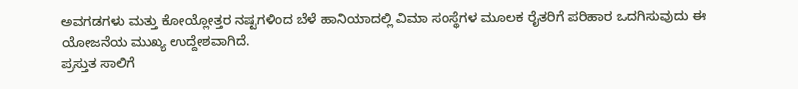ಅವಗಡಗಳು ಮತ್ತು ಕೋಯ್ಲೋತ್ತರ ನಷ್ಟಗಳಿಂದ ಬೆಳೆ ಹಾನಿಯಾದಲ್ಲಿ ವಿಮಾ ಸಂಸ್ಥೆಗಳ ಮೂಲಕ ರೈತರಿಗೆ ಪರಿಹಾರ ಒದಗಿಸುವುದು ಈ ಯೋಜನೆಯ ಮುಖ್ಯ ಉದ್ದೇಶವಾಗಿದೆ.
ಪ್ರಸ್ತುತ ಸಾಲಿಗೆ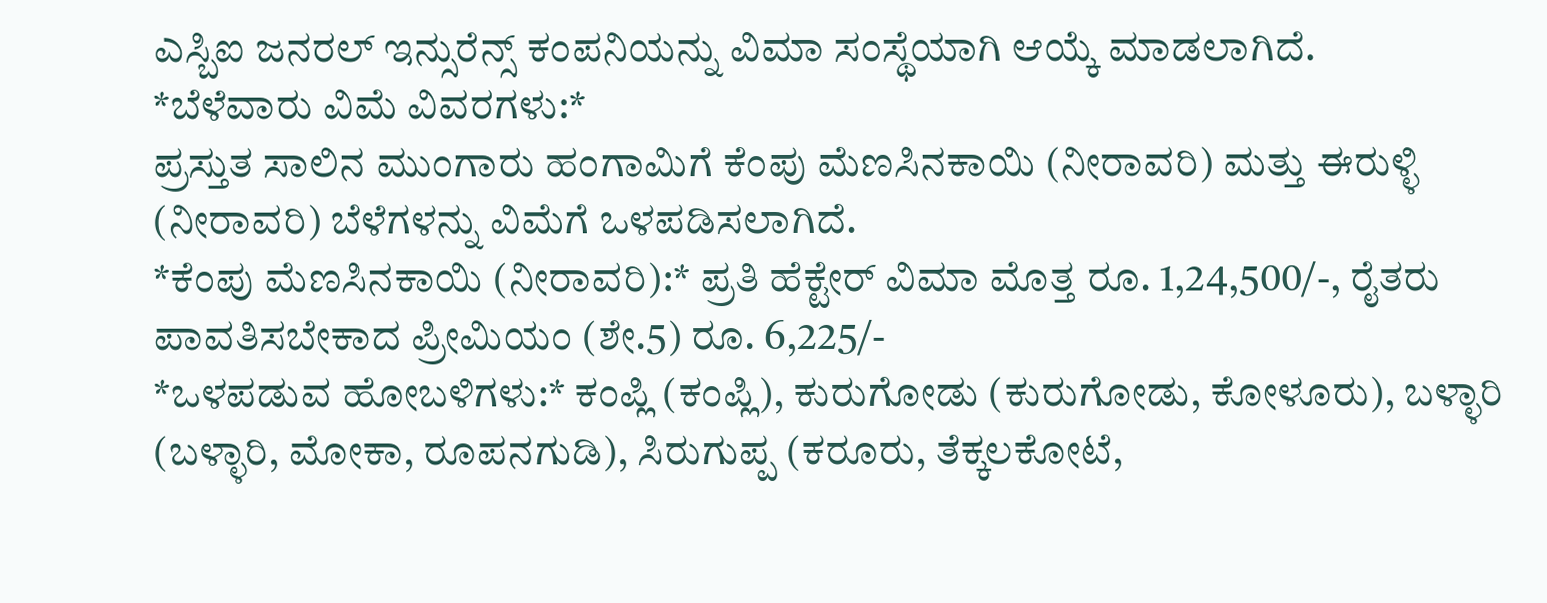ಎಸ್ಬಿಐ ಜನರಲ್ ಇನ್ಸುರೆನ್ಸ್ ಕಂಪನಿಯನ್ನು ವಿಮಾ ಸಂಸ್ಥೆಯಾಗಿ ಆಯ್ಕೆ ಮಾಡಲಾಗಿದೆ.
*ಬೆಳೆವಾರು ವಿಮೆ ವಿವರಗಳು:*
ಪ್ರಸ್ತುತ ಸಾಲಿನ ಮುಂಗಾರು ಹಂಗಾಮಿಗೆ ಕೆಂಪು ಮೆಣಸಿನಕಾಯಿ (ನೀರಾವರಿ) ಮತ್ತು ಈರುಳ್ಳಿ (ನೀರಾವರಿ) ಬೆಳೆಗಳನ್ನು ವಿಮೆಗೆ ಒಳಪಡಿಸಲಾಗಿದೆ.
*ಕೆಂಪು ಮೆಣಸಿನಕಾಯಿ (ನೀರಾವರಿ):* ಪ್ರತಿ ಹೆಕ್ಟೇರ್ ವಿಮಾ ಮೊತ್ತ ರೂ. 1,24,500/-, ರೈತರು ಪಾವತಿಸಬೇಕಾದ ಪ್ರೀಮಿಯಂ (ಶೇ.5) ರೂ. 6,225/-
*ಒಳಪಡುವ ಹೋಬಳಿಗಳು:* ಕಂಪ್ಲಿ (ಕಂಪ್ಲಿ), ಕುರುಗೋಡು (ಕುರುಗೋಡು, ಕೋಳೂರು), ಬಳ್ಳಾರಿ (ಬಳ್ಳಾರಿ, ಮೋಕಾ, ರೂಪನಗುಡಿ), ಸಿರುಗುಪ್ಪ (ಕರೂರು, ತೆಕ್ಕಲಕೋಟೆ,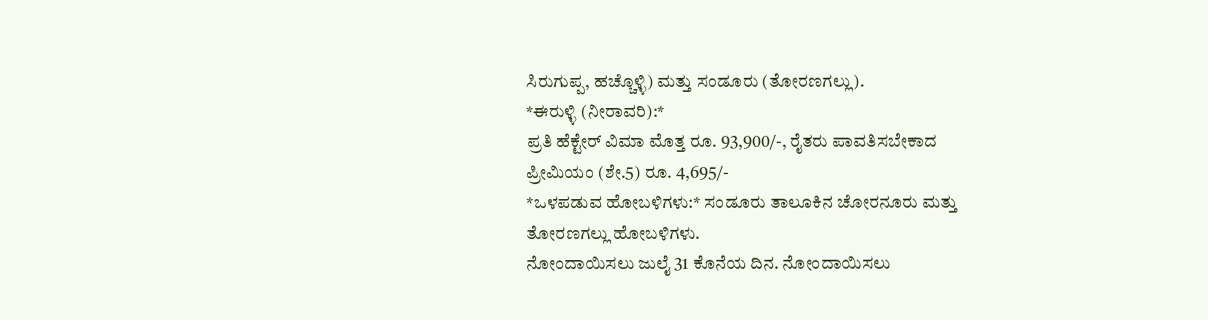ಸಿರುಗುಪ್ಪ, ಹಚ್ಚೊಳ್ಳಿ) ಮತ್ತು ಸಂಡೂರು (ತೋರಣಗಲ್ಲು).
*ಈರುಳ್ಳಿ (ನೀರಾವರಿ):*
ಪ್ರತಿ ಹೆಕ್ಟೇರ್ ವಿಮಾ ಮೊತ್ತ ರೂ. 93,900/-, ರೈತರು ಪಾವತಿಸಬೇಕಾದ ಪ್ರೀಮಿಯಂ (ಶೇ.5) ರೂ. 4,695/-
*ಒಳಪಡುವ ಹೋಬಳಿಗಳು:* ಸಂಡೂರು ತಾಲೂಕಿನ ಚೋರನೂರು ಮತ್ತು ತೋರಣಗಲ್ಲು ಹೋಬಳಿಗಳು.
ನೋಂದಾಯಿಸಲು ಜುಲೈ 31 ಕೊನೆಯ ದಿನ. ನೋಂದಾಯಿಸಲು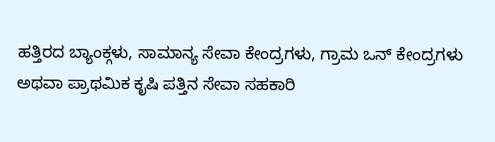ಹತ್ತಿರದ ಬ್ಯಾಂಕ್ಗಳು, ಸಾಮಾನ್ಯ ಸೇವಾ ಕೇಂದ್ರಗಳು, ಗ್ರಾಮ ಒನ್ ಕೇಂದ್ರಗಳು ಅಥವಾ ಪ್ರಾಥಮಿಕ ಕೃಷಿ ಪತ್ತಿನ ಸೇವಾ ಸಹಕಾರಿ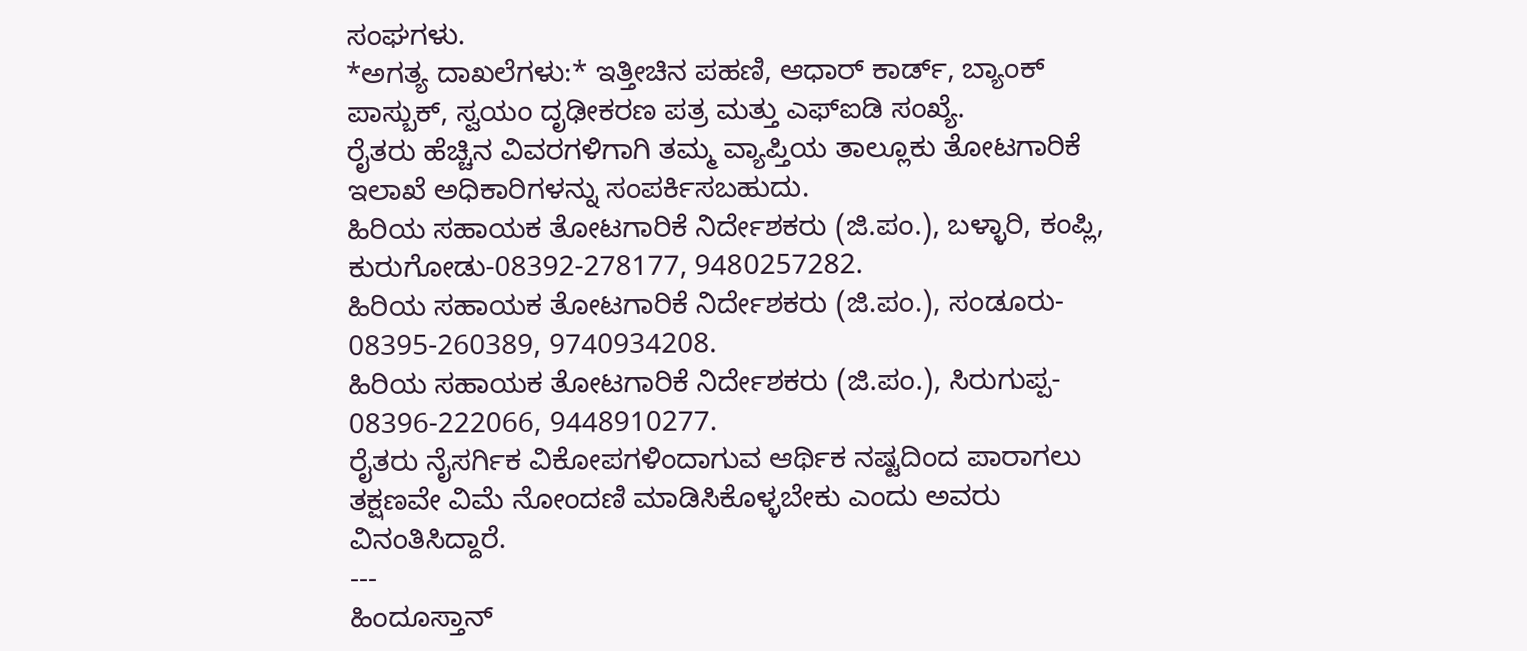ಸಂಘಗಳು.
*ಅಗತ್ಯ ದಾಖಲೆಗಳು:* ಇತ್ತೀಚಿನ ಪಹಣಿ, ಆಧಾರ್ ಕಾರ್ಡ್, ಬ್ಯಾಂಕ್ ಪಾಸ್ಬುಕ್, ಸ್ವಯಂ ದೃಢೀಕರಣ ಪತ್ರ ಮತ್ತು ಎಫ್ಐಡಿ ಸಂಖ್ಯೆ.
ರೈತರು ಹೆಚ್ಚಿನ ವಿವರಗಳಿಗಾಗಿ ತಮ್ಮ ವ್ಯಾಪ್ತಿಯ ತಾಲ್ಲೂಕು ತೋಟಗಾರಿಕೆ ಇಲಾಖೆ ಅಧಿಕಾರಿಗಳನ್ನು ಸಂಪರ್ಕಿಸಬಹುದು.
ಹಿರಿಯ ಸಹಾಯಕ ತೋಟಗಾರಿಕೆ ನಿರ್ದೇಶಕರು (ಜಿ.ಪಂ.), ಬಳ್ಳಾರಿ, ಕಂಪ್ಲಿ, ಕುರುಗೋಡು-08392-278177, 9480257282.
ಹಿರಿಯ ಸಹಾಯಕ ತೋಟಗಾರಿಕೆ ನಿರ್ದೇಶಕರು (ಜಿ.ಪಂ.), ಸಂಡೂರು- 08395-260389, 9740934208.
ಹಿರಿಯ ಸಹಾಯಕ ತೋಟಗಾರಿಕೆ ನಿರ್ದೇಶಕರು (ಜಿ.ಪಂ.), ಸಿರುಗುಪ್ಪ- 08396-222066, 9448910277.
ರೈತರು ನೈಸರ್ಗಿಕ ವಿಕೋಪಗಳಿಂದಾಗುವ ಆರ್ಥಿಕ ನಷ್ಟದಿಂದ ಪಾರಾಗಲು ತಕ್ಷಣವೇ ವಿಮೆ ನೋಂದಣಿ ಮಾಡಿಸಿಕೊಳ್ಳಬೇಕು ಎಂದು ಅವರು ವಿನಂತಿಸಿದ್ದಾರೆ.
---
ಹಿಂದೂಸ್ತಾನ್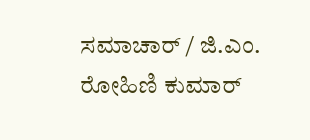ಸಮಾಚಾರ್ / ಜಿ.ಎಂ. ರೋಹಿಣಿ ಕುಮಾರ್